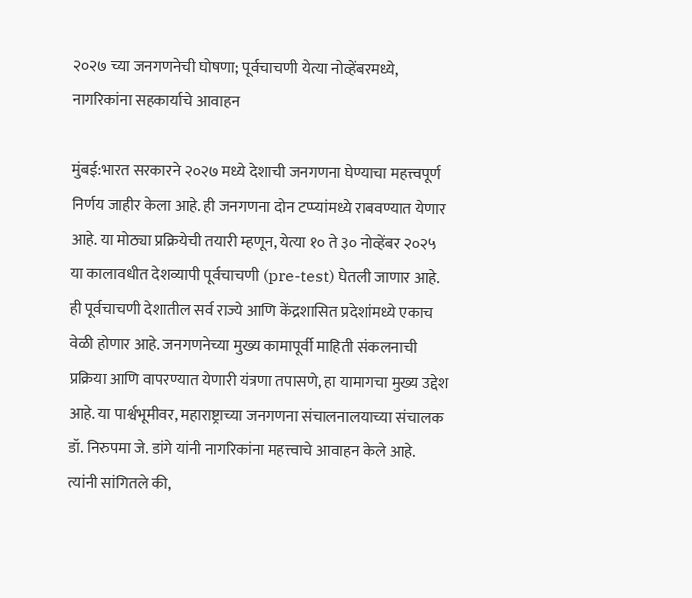२०२७ च्या जनगणनेची घोषणा; पूर्वचाचणी येत्या नोव्हेंबरमध्ये, नागरिकांना सहकार्याचे आवाहन

मुंबई:भारत सरकारने २०२७ मध्ये देशाची जनगणना घेण्याचा महत्त्वपूर्ण निर्णय जाहीर केला आहे. ही जनगणना दोन टप्प्यांमध्ये राबवण्यात येणार आहे. या मोठ्या प्रक्रियेची तयारी म्हणून, येत्या १० ते ३० नोव्हेंबर २०२५ या कालावधीत देशव्यापी पूर्वचाचणी (pre-test) घेतली जाणार आहे. ही पूर्वचाचणी देशातील सर्व राज्ये आणि केंद्रशासित प्रदेशांमध्ये एकाच वेळी होणार आहे. जनगणनेच्या मुख्य कामापूर्वी माहिती संकलनाची प्रक्रिया आणि वापरण्यात येणारी यंत्रणा तपासणे, हा यामागचा मुख्य उद्देश आहे. या पार्श्वभूमीवर, महाराष्ट्राच्या जनगणना संचालनालयाच्या संचालक डॉ. निरुपमा जे. डांगे यांनी नागरिकांना महत्त्वाचे आवाहन केले आहे. त्यांनी सांगितले की,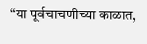“या पूर्वचाचणीच्या काळात,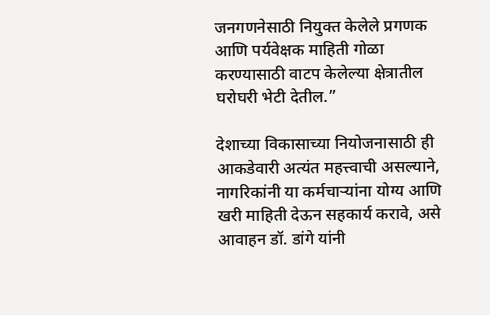जनगणनेसाठी नियुक्त केलेले प्रगणक आणि पर्यवेक्षक माहिती गोळा करण्यासाठी वाटप केलेल्या क्षेत्रातील घरोघरी भेटी देतील.”

देशाच्या विकासाच्या नियोजनासाठी ही आकडेवारी अत्यंत महत्त्वाची असल्याने, नागरिकांनी या कर्मचाऱ्यांना योग्य आणि खरी माहिती देऊन सहकार्य करावे, असे आवाहन डॉ. डांगे यांनी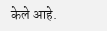केले आहे.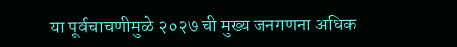या पूर्वचाचणीमुळे २०२७ ची मुख्य जनगणना अधिक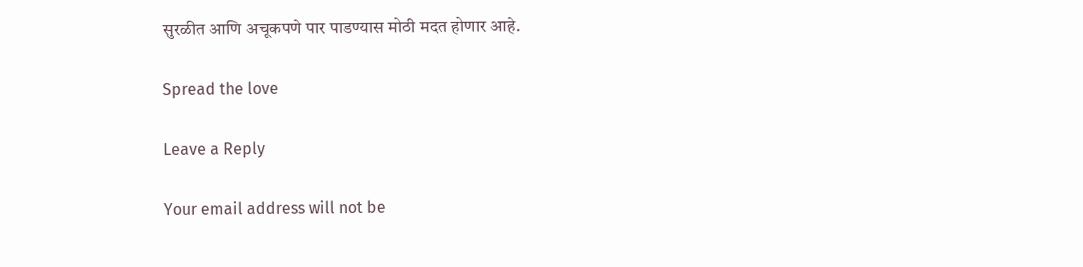सुरळीत आणि अचूकपणे पार पाडण्यास मोठी मदत होणार आहे.

Spread the love

Leave a Reply

Your email address will not be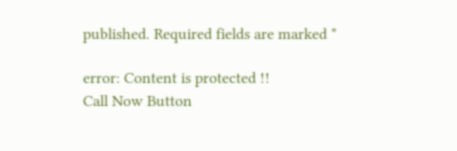published. Required fields are marked *

error: Content is protected !!
Call Now Button